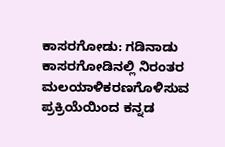ಕಾಸರಗೋಡು: ಗಡಿನಾಡು ಕಾಸರಗೋಡಿನಲ್ಲಿ ನಿರಂತರ ಮಲಯಾಳಿಕರಣಗೊಳಿಸುವ ಪ್ರಕ್ರಿಯೆಯಿಂದ ಕನ್ನಡ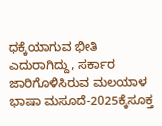ಧಕ್ಕೆಯಾಗುವ ಭೀತಿ ಎದುರಾಗಿದ್ದು, ಸರ್ಕಾರ ಜಾರಿಗೊಳಿಸಿರುವ ಮಲಯಾಳ ಭಾಷಾ ಮಸೂದೆ-2025ಕ್ಕೆಸೂಕ್ತ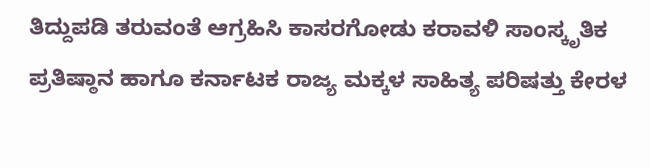ತಿದ್ದುಪಡಿ ತರುವಂತೆ ಆಗ್ರಹಿಸಿ ಕಾಸರಗೋಡು ಕರಾವಳಿ ಸಾಂಸ್ಕೃತಿಕ ಪ್ರತಿಷ್ಠಾನ ಹಾಗೂ ಕರ್ನಾಟಕ ರಾಜ್ಯ ಮಕ್ಕಳ ಸಾಹಿತ್ಯ ಪರಿಷತ್ತು ಕೇರಳ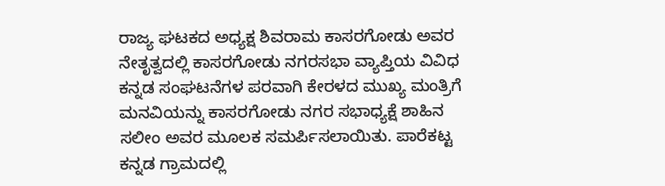ರಾಜ್ಯ ಘಟಕದ ಅಧ್ಯಕ್ಷ ಶಿವರಾಮ ಕಾಸರಗೋಡು ಅವರ ನೇತೃತ್ವದಲ್ಲಿ ಕಾಸರಗೋಡು ನಗರಸಭಾ ವ್ಯಾಪ್ತಿಯ ವಿವಿಧ ಕನ್ನಡ ಸಂಘಟನೆಗಳ ಪರವಾಗಿ ಕೇರಳದ ಮುಖ್ಯ ಮಂತ್ರಿಗೆ ಮನವಿಯನ್ನು ಕಾಸರಗೋಡು ನಗರ ಸಭಾಧ್ಯಕ್ಷೆ ಶಾಹಿನ ಸಲೀಂ ಅವರ ಮೂಲಕ ಸಮರ್ಪಿಸಲಾಯಿತು. ಪಾರೆಕಟ್ಟ ಕನ್ನಡ ಗ್ರಾಮದಲ್ಲಿ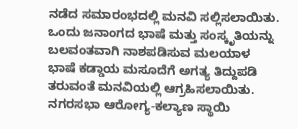ನಡೆದ ಸಮಾರಂಭದಲ್ಲಿ ಮನವಿ ಸಲ್ಲಿಸಲಾಯಿತು.
ಒಂದು ಜನಾಂಗದ ಭಾಷೆ ಮತ್ತು ಸಂಸ್ಕೃತಿಯನ್ನು ಬಲವಂತವಾಗಿ ನಾಶಪಡಿಸುವ ಮಲಯಾಳ ಭಾಷೆ ಕಡ್ಡಾಯ ಮಸೂದೆಗೆ ಅಗತ್ಯ ತಿದ್ದುಪಡಿ ತರುವಂತೆ ಮನವಿಯಲ್ಲಿ ಆಗ್ರಹಿಸಲಾಯಿತು. ನಗರಸಭಾ ಆರೋಗ್ಯ-ಕಲ್ಯಾಣ ಸ್ಥಾಯಿ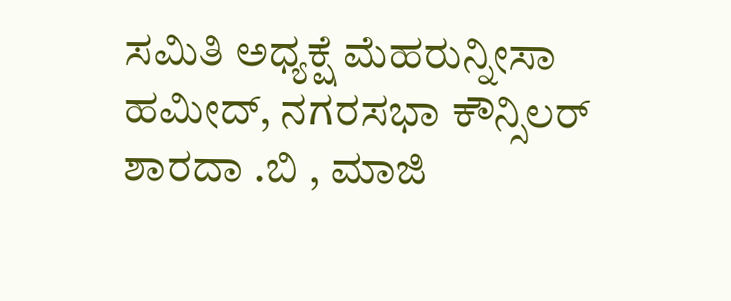ಸಮಿತಿ ಅಧ್ಯಕ್ಷೆ ಮೆಹರುನ್ನೀಸಾ ಹಮೀದ್, ನಗರಸಭಾ ಕೌನ್ಸಿಲರ್ ಶಾರದಾ .ಬಿ , ಮಾಜಿ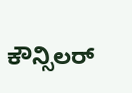ಕೌನ್ಸಿಲರ್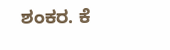ಶಂಕರ. ಕೆ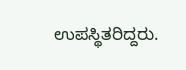ಉಪಸ್ಥಿತರಿದ್ದರು.